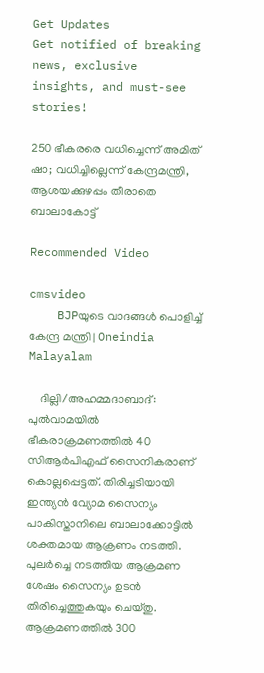Get Updates
Get notified of breaking news, exclusive insights, and must-see stories!

250 ഭീകരരെ വധിച്ചെന്ന് അമിത് ഷാ; വധിച്ചില്ലെന്ന് കേന്ദ്രമന്ത്രി, ആശയക്കുഴപ്പം തീരാതെ ബാലാകോട്ട്

Recommended Video

cmsvideo
    BJPയുടെ വാദങ്ങൾ പൊളിച്ച് കേന്ദ്ര മന്ത്രി | Oneindia Malayalam

    ദില്ലി/അഹമ്മദാബാദ്: പുല്‍വാമയില്‍ ഭീകരാക്രമണത്തില്‍ 40 സിആര്‍പിഎഫ് സൈനികരാണ് കൊല്ലപ്പെട്ടത്. തിരിച്ചടിയായി ഇന്ത്യന്‍ വ്യോമ സൈന്യം പാകിസ്താനിലെ ബാലാക്കോട്ടില്‍ ശക്തമായ ആക്രണം നടത്തി. പുലര്‍ച്ചെ നടത്തിയ ആക്രമണ ശേഷം സൈന്യം ഉടന്‍ തിരിച്ചെത്തുകയും ചെയ്തു. ആക്രമണത്തില്‍ 300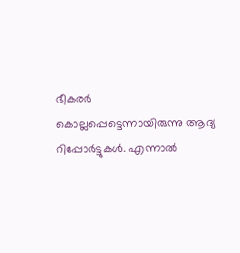ഭീകരര്‍ കൊല്ലപ്പെട്ടെന്നായിരുന്നു ആദ്യ റിപ്പോര്‍ട്ടുകള്‍. എന്നാല്‍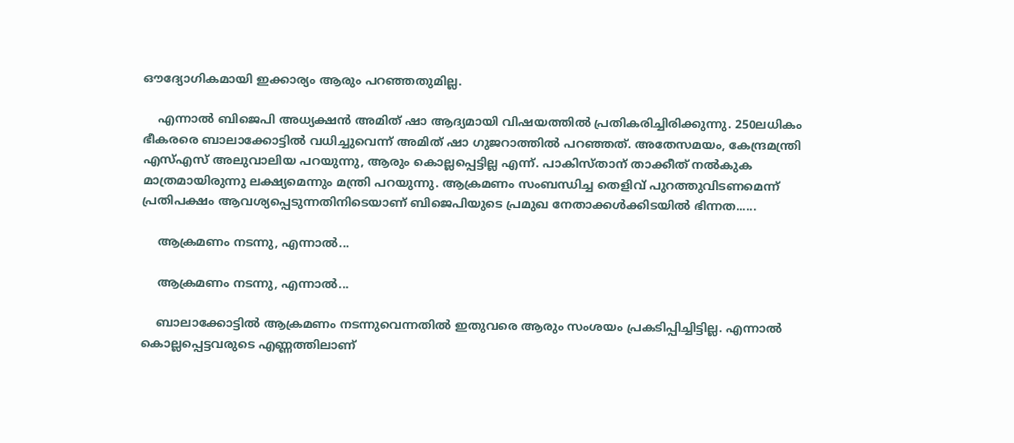ഔദ്യോഗികമായി ഇക്കാര്യം ആരും പറഞ്ഞതുമില്ല.

    എന്നാല്‍ ബിജെപി അധ്യക്ഷന്‍ അമിത് ഷാ ആദ്യമായി വിഷയത്തില്‍ പ്രതികരിച്ചിരിക്കുന്നു. 250ലധികം ഭീകരരെ ബാലാക്കോട്ടില്‍ വധിച്ചുവെന്ന് അമിത് ഷാ ഗുജറാത്തില്‍ പറഞ്ഞത്. അതേസമയം, കേന്ദ്രമന്ത്രി എസ്എസ് അലുവാലിയ പറയുന്നു, ആരും കൊല്ലപ്പെട്ടില്ല എന്ന്. പാകിസ്താന് താക്കീത് നല്‍കുക മാത്രമായിരുന്നു ലക്ഷ്യമെന്നും മന്ത്രി പറയുന്നു. ആക്രമണം സംബന്ധിച്ച തെളിവ് പുറത്തുവിടണമെന്ന് പ്രതിപക്ഷം ആവശ്യപ്പെടുന്നതിനിടെയാണ് ബിജെപിയുടെ പ്രമുഖ നേതാക്കള്‍ക്കിടയില്‍ ഭിന്നത......

    ആക്രമണം നടന്നു, എന്നാല്‍...

    ആക്രമണം നടന്നു, എന്നാല്‍...

    ബാലാക്കോട്ടില്‍ ആക്രമണം നടന്നുവെന്നതില്‍ ഇതുവരെ ആരും സംശയം പ്രകടിപ്പിച്ചിട്ടില്ല. എന്നാല്‍ കൊല്ലപ്പെട്ടവരുടെ എണ്ണത്തിലാണ്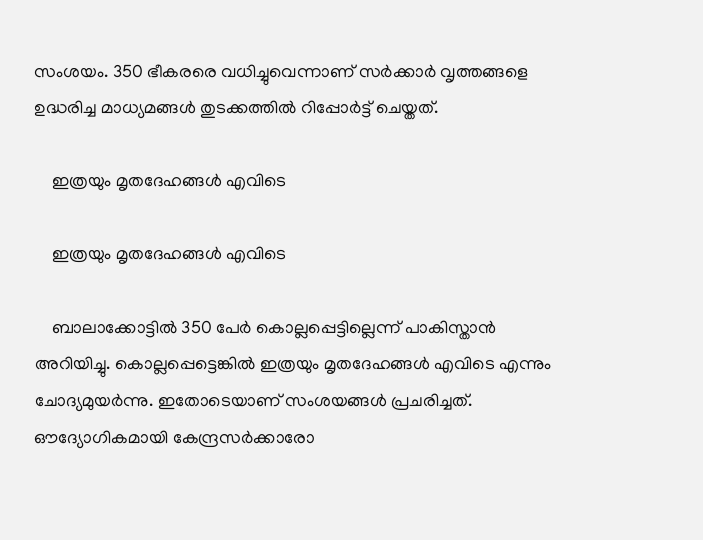സംശയം. 350 ഭീകരരെ വധിച്ചുവെന്നാണ് സര്‍ക്കാര്‍ വൃത്തങ്ങളെ ഉദ്ധരിച്ച മാധ്യമങ്ങള്‍ തുടക്കത്തില്‍ റിപ്പോര്‍ട്ട് ചെയ്തത്.

    ഇത്രയും മൃതദേഹങ്ങള്‍ എവിടെ

    ഇത്രയും മൃതദേഹങ്ങള്‍ എവിടെ

    ബാലാക്കോട്ടില്‍ 350 പേര്‍ കൊല്ലപ്പെട്ടില്ലെന്ന് പാകിസ്താന്‍ അറിയിച്ചു. കൊല്ലപ്പെട്ടെങ്കില്‍ ഇത്രയും മൃതദേഹങ്ങള്‍ എവിടെ എന്നും ചോദ്യമുയര്‍ന്നു. ഇതോടെയാണ് സംശയങ്ങള്‍ പ്രചരിച്ചത്. ഔദ്യോഗികമായി കേന്ദ്രസര്‍ക്കാരോ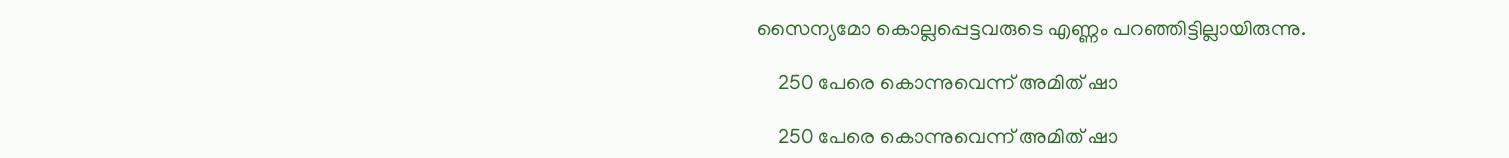സൈന്യമോ കൊല്ലപ്പെട്ടവരുടെ എണ്ണം പറഞ്ഞിട്ടില്ലായിരുന്നു.

    250 പേരെ കൊന്നുവെന്ന് അമിത് ഷാ

    250 പേരെ കൊന്നുവെന്ന് അമിത് ഷാ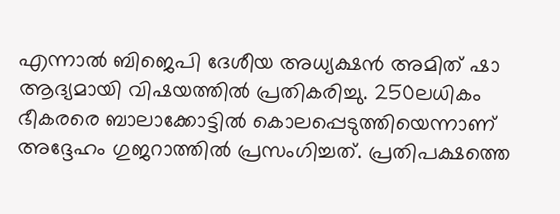എന്നാല്‍ ബിജെപി ദേശീയ അധ്യക്ഷന്‍ അമിത് ഷാ ആദ്യമായി വിഷയത്തില്‍ പ്രതികരിച്ചു. 250ലധികം ഭീകരരെ ബാലാക്കോട്ടില്‍ കൊലപ്പെടുത്തിയെന്നാണ് അദ്ദേഹം ഗുജറാത്തില്‍ പ്രസംഗിച്ചത്. പ്രതിപക്ഷത്തെ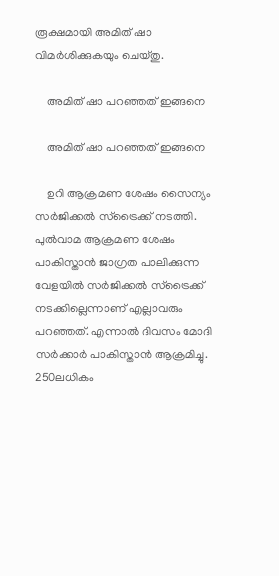രൂക്ഷമായി അമിത് ഷാ വിമര്‍ശിക്കുകയും ചെയ്തു.

    അമിത് ഷാ പറഞ്ഞത് ഇങ്ങനെ

    അമിത് ഷാ പറഞ്ഞത് ഇങ്ങനെ

    ഉറി ആക്രമണ ശേഷം സൈന്യം സര്‍ജിക്കല്‍ സ്‌ട്രൈക്ക് നടത്തി. പുല്‍വാമ ആക്രമണ ശേഷം പാകിസ്താന്‍ ജാഗ്രത പാലിക്കുന്ന വേളയില്‍ സര്‍ജിക്കല്‍ സ്‌ട്രൈക്ക് നടക്കില്ലെന്നാണ് എല്ലാവരും പറഞ്ഞത്. എന്നാല്‍ ദിവസം മോദി സര്‍ക്കാര്‍ പാകിസ്താന്‍ ആക്രമിച്ചു. 250ലധികം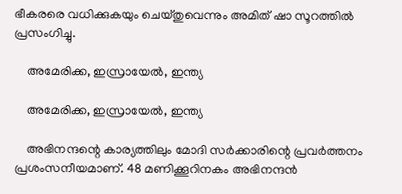ഭീകരരെ വധിക്കുകയും ചെയ്തുവെന്നും അമിത് ഷാ സൂറത്തില്‍ പ്രസംഗിച്ചു.

    അമേരിക്ക, ഇസ്രായേല്‍, ഇന്ത്യ

    അമേരിക്ക, ഇസ്രായേല്‍, ഇന്ത്യ

    അഭിനന്ദന്റെ കാര്യത്തിലും മോദി സര്‍ക്കാരിന്റെ പ്രവര്‍ത്തനം പ്രശംസനീയമാണ്. 48 മണിക്കൂറിനകം അഭിനന്ദന്‍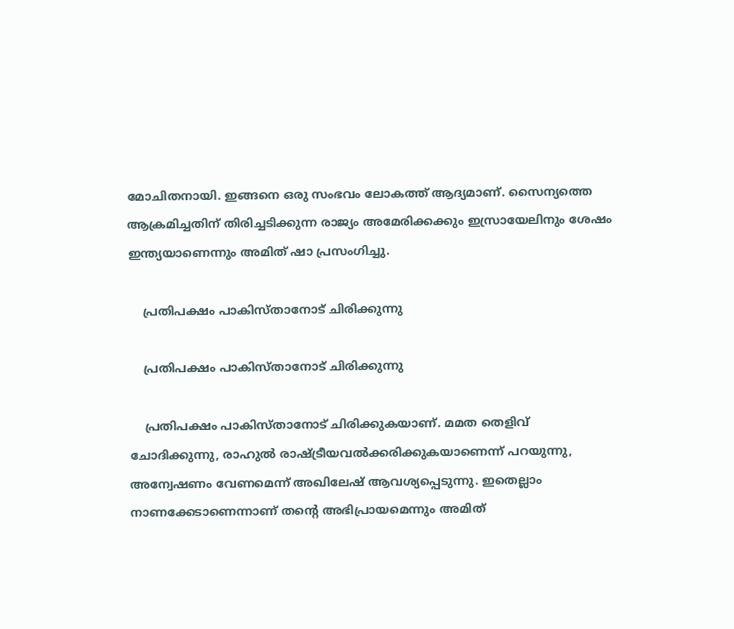മോചിതനായി. ഇങ്ങനെ ഒരു സംഭവം ലോകത്ത് ആദ്യമാണ്. സൈന്യത്തെ ആക്രമിച്ചതിന് തിരിച്ചടിക്കുന്ന രാജ്യം അമേരിക്കക്കും ഇസ്രായേലിനും ശേഷം ഇന്ത്യയാണെന്നും അമിത് ഷാ പ്രസംഗിച്ചു.

    പ്രതിപക്ഷം പാകിസ്താനോട് ചിരിക്കുന്നു

    പ്രതിപക്ഷം പാകിസ്താനോട് ചിരിക്കുന്നു

    പ്രതിപക്ഷം പാകിസ്താനോട് ചിരിക്കുകയാണ്. മമത തെളിവ് ചോദിക്കുന്നു, രാഹുല്‍ രാഷ്ട്രീയവല്‍ക്കരിക്കുകയാണെന്ന് പറയുന്നു, അന്വേഷണം വേണമെന്ന് അഖിലേഷ് ആവശ്യപ്പെടുന്നു. ഇതെല്ലാം നാണക്കേടാണെന്നാണ് തന്റെ അഭിപ്രായമെന്നും അമിത്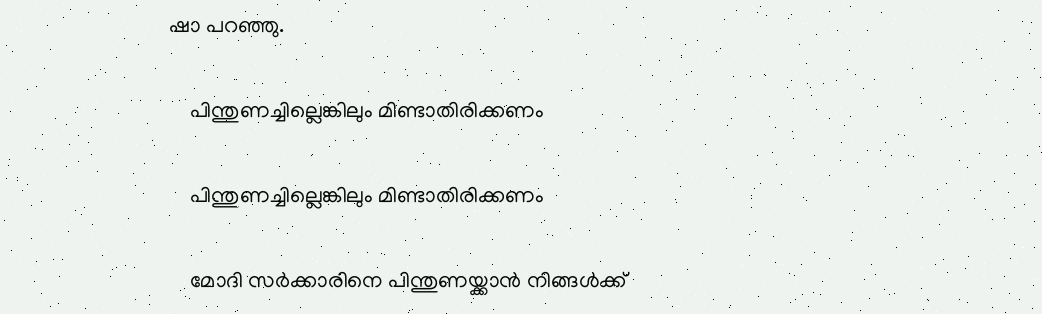ഷാ പറഞ്ഞു.

    പിന്തുണച്ചില്ലെങ്കിലും മിണ്ടാതിരിക്കണം

    പിന്തുണച്ചില്ലെങ്കിലും മിണ്ടാതിരിക്കണം

    മോദി സര്‍ക്കാരിനെ പിന്തുണയ്ക്കാന്‍ നിങ്ങള്‍ക്ക്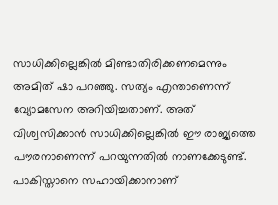സാധിക്കില്ലെങ്കില്‍ മിണ്ടാതിരിക്കണമെന്നും അമിത് ഷാ പറഞ്ഞു. സത്യം എന്താണെന്ന് വ്യോമസേന അറിയിച്ചതാണ്. അത് വിശ്വസിക്കാന്‍ സാധിക്കില്ലെങ്കില്‍ ഈ രാജ്യത്തെ പൗരനാണെന്ന് പറയുന്നതില്‍ നാണക്കേടുണ്ട്. പാകിസ്താനെ സഹായിക്കാനാണ്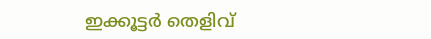ഇക്കൂട്ടര്‍ തെളിവ്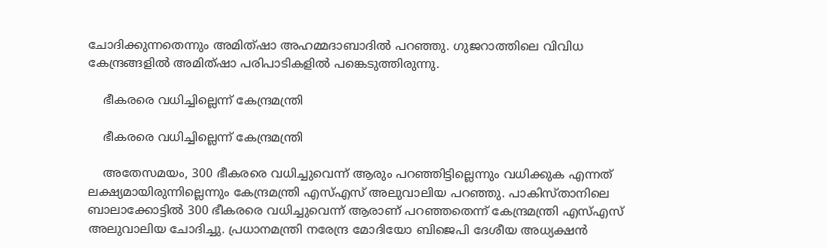ചോദിക്കുന്നതെന്നും അമിത്ഷാ അഹമ്മദാബാദില്‍ പറഞ്ഞു. ഗുജറാത്തിലെ വിവിധ കേന്ദ്രങ്ങളില്‍ അമിത്ഷാ പരിപാടികളില്‍ പങ്കെടുത്തിരുന്നു.

    ഭീകരരെ വധിച്ചില്ലെന്ന് കേന്ദ്രമന്ത്രി

    ഭീകരരെ വധിച്ചില്ലെന്ന് കേന്ദ്രമന്ത്രി

    അതേസമയം, 300 ഭീകരരെ വധിച്ചുവെന്ന് ആരും പറഞ്ഞിട്ടില്ലെന്നും വധിക്കുക എന്നത് ലക്ഷ്യമായിരുന്നില്ലെന്നും കേന്ദ്രമന്ത്രി എസ്എസ് അലുവാലിയ പറഞ്ഞു. പാകിസ്താനിലെ ബാലാക്കോട്ടില്‍ 300 ഭീകരരെ വധിച്ചുവെന്ന് ആരാണ് പറഞ്ഞതെന്ന് കേന്ദ്രമന്ത്രി എസ്എസ് അലുവാലിയ ചോദിച്ചു. പ്രധാനമന്ത്രി നരേന്ദ്ര മോദിയോ ബിജെപി ദേശീയ അധ്യക്ഷന്‍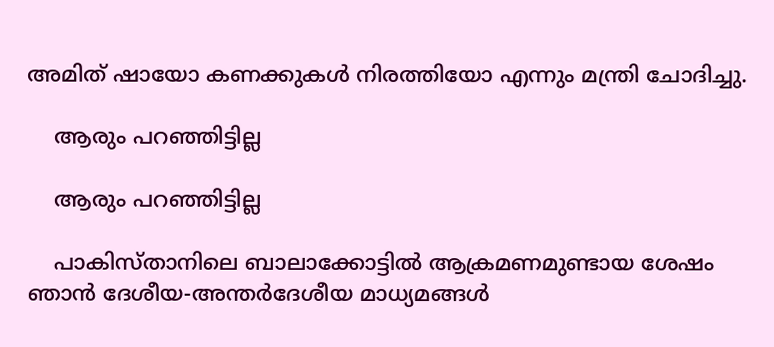അമിത് ഷായോ കണക്കുകള്‍ നിരത്തിയോ എന്നും മന്ത്രി ചോദിച്ചു.

    ആരും പറഞ്ഞിട്ടില്ല

    ആരും പറഞ്ഞിട്ടില്ല

    പാകിസ്താനിലെ ബാലാക്കോട്ടില്‍ ആക്രമണമുണ്ടായ ശേഷം ഞാന്‍ ദേശീയ-അന്തര്‍ദേശീയ മാധ്യമങ്ങള്‍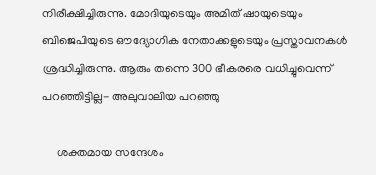നിരീക്ഷിച്ചിരുന്നു. മോദിയുടെയും അമിത് ഷായുടെയും ബിജെപിയുടെ ഔദ്യോഗിക നേതാക്കളുടെയും പ്രസ്താവനകള്‍ ശ്രദ്ധിച്ചിരുന്നു. ആരും തന്നെ 300 ഭീകരരെ വധിച്ചുവെന്ന് പറഞ്ഞിട്ടില്ല- അലുവാലിയ പറഞ്ഞു

     ശക്തമായ സന്ദേശം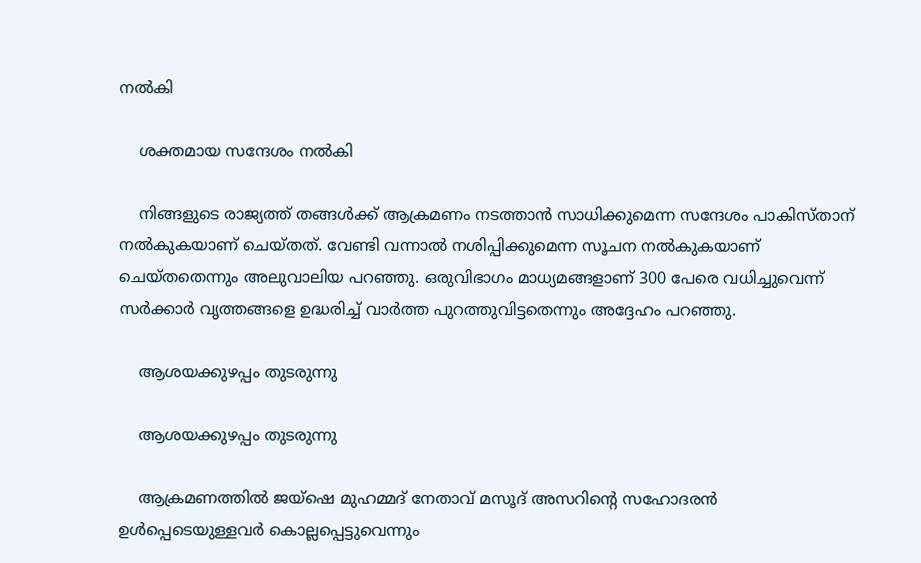നല്‍കി

    ശക്തമായ സന്ദേശം നല്‍കി

    നിങ്ങളുടെ രാജ്യത്ത് തങ്ങള്‍ക്ക് ആക്രമണം നടത്താന്‍ സാധിക്കുമെന്ന സന്ദേശം പാകിസ്താന് നല്‍കുകയാണ് ചെയ്തത്. വേണ്ടി വന്നാല്‍ നശിപ്പിക്കുമെന്ന സൂചന നല്‍കുകയാണ് ചെയ്തതെന്നും അലുവാലിയ പറഞ്ഞു. ഒരുവിഭാഗം മാധ്യമങ്ങളാണ് 300 പേരെ വധിച്ചുവെന്ന് സര്‍ക്കാര്‍ വൃത്തങ്ങളെ ഉദ്ധരിച്ച് വാര്‍ത്ത പുറത്തുവിട്ടതെന്നും അദ്ദേഹം പറഞ്ഞു.

    ആശയക്കുഴപ്പം തുടരുന്നു

    ആശയക്കുഴപ്പം തുടരുന്നു

    ആക്രമണത്തില്‍ ജയ്‌ഷെ മുഹമ്മദ് നേതാവ് മസൂദ് അസറിന്റെ സഹോദരന്‍ ഉള്‍പ്പെടെയുള്ളവര്‍ കൊല്ലപ്പെട്ടുവെന്നും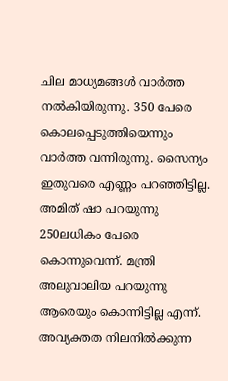ചില മാധ്യമങ്ങള്‍ വാര്‍ത്ത നല്‍കിയിരുന്നു. 350 പേരെ കൊലപ്പെടുത്തിയെന്നും വാര്‍ത്ത വന്നിരുന്നു. സൈന്യം ഇതുവരെ എണ്ണം പറഞ്ഞിട്ടില്ല. അമിത് ഷാ പറയുന്നു 250ലധികം പേരെ കൊന്നുവെന്ന്. മന്ത്രി അലുവാലിയ പറയുന്നു ആരെയും കൊന്നിട്ടില്ല എന്ന്. അവ്യക്തത നിലനില്‍ക്കുന്ന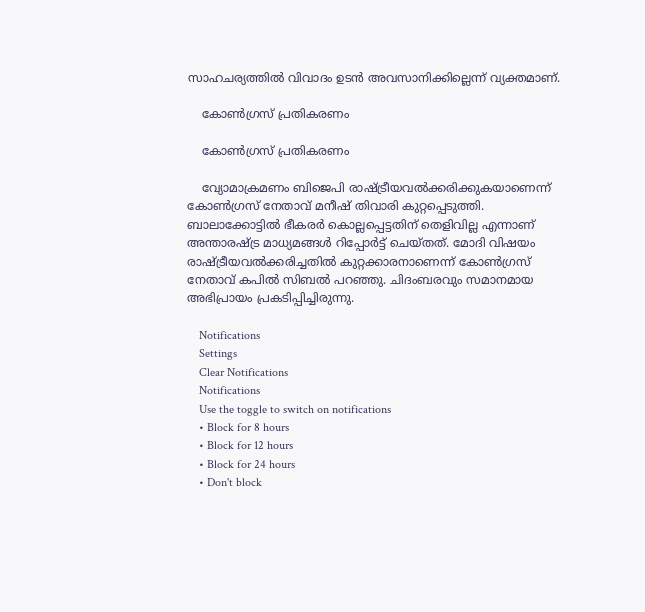സാഹചര്യത്തില്‍ വിവാദം ഉടന്‍ അവസാനിക്കില്ലെന്ന് വ്യക്തമാണ്.

    കോണ്‍ഗ്രസ് പ്രതികരണം

    കോണ്‍ഗ്രസ് പ്രതികരണം

    വ്യോമാക്രമണം ബിജെപി രാഷ്ട്രീയവല്‍ക്കരിക്കുകയാണെന്ന് കോണ്‍ഗ്രസ് നേതാവ് മനീഷ് തിവാരി കുറ്റപ്പെടുത്തി. ബാലാക്കോട്ടില്‍ ഭീകരര്‍ കൊല്ലപ്പെട്ടതിന് തെളിവില്ല എന്നാണ് അന്താരഷ്ട്ര മാധ്യമങ്ങള്‍ റിപ്പോര്‍ട്ട് ചെയ്തത്. മോദി വിഷയം രാഷ്ട്രീയവല്‍ക്കരിച്ചതില്‍ കുറ്റക്കാരനാണെന്ന് കോണ്‍ഗ്രസ് നേതാവ് കപില്‍ സിബല്‍ പറഞ്ഞു. ചിദംബരവും സമാനമായ അഭിപ്രായം പ്രകടിപ്പിച്ചിരുന്നു.

    Notifications
    Settings
    Clear Notifications
    Notifications
    Use the toggle to switch on notifications
    • Block for 8 hours
    • Block for 12 hours
    • Block for 24 hours
    • Don't block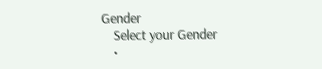Gender
    Select your Gender
    •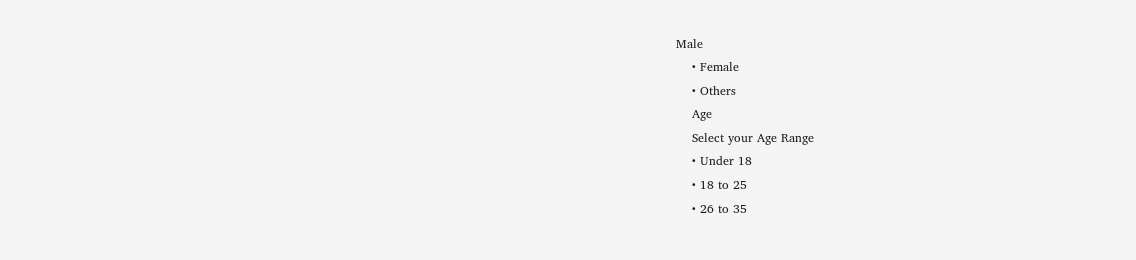Male
    • Female
    • Others
    Age
    Select your Age Range
    • Under 18
    • 18 to 25
    • 26 to 35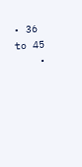• 36 to 45
    •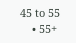45 to 55
    • 55+